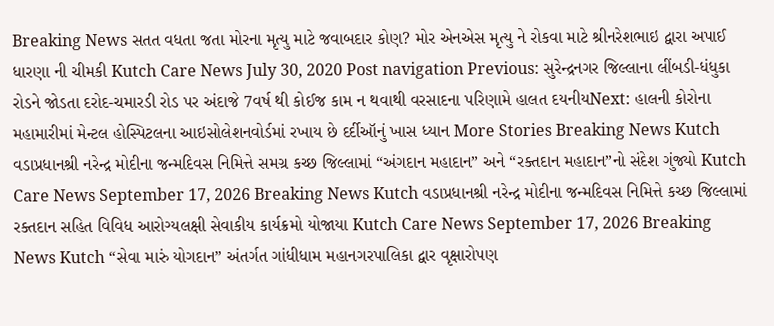Breaking News સતત વધતા જતા મોરના મૃત્યુ માટે જવાબદાર કોણ? મોર એનએસ મૃત્યુ ને રોકવા માટે શ્રીનરેશભાઇ દ્વારા અપાઈ ધારણા ની ચીમકી Kutch Care News July 30, 2020 Post navigation Previous: સુરેન્દ્રનગર જિલ્લાના લીંબડી-ધંધુકા રોડને જોડતા દરોદ-ચમારડી રોડ પર અંદાજે 7વર્ષ થી કોઈજ કામ ન થવાથી વરસાદના પરિણામે હાલત દયનીયNext: હાલની કોરોના મહામારીમાં મેન્ટલ હોસ્પિટલના આઇસોલેશનવોર્ડમાં રખાય છે દર્દીઑનું ખાસ ધ્યાન More Stories Breaking News Kutch વડાપ્રધાનશ્રી નરેન્દ્ર મોદીના જન્મદિવસ નિમિત્તે સમગ્ર કચ્છ જિલ્લામાં “અંગદાન મહાદાન” અને “રક્તદાન મહાદાન”નો સંદેશ ગુંજ્યો Kutch Care News September 17, 2026 Breaking News Kutch વડાપ્રધાનશ્રી નરેન્દ્ર મોદીના જન્મદિવસ નિમિત્તે કચ્છ જિલ્લામાં રક્તદાન સહિત વિવિધ આરોગ્યલક્ષી સેવાકીય કાર્યક્રમો યોજાયા Kutch Care News September 17, 2026 Breaking News Kutch “સેવા મારું યોગદાન” અંતર્ગત ગાંધીધામ મહાનગરપાલિકા દ્વાર વૃક્ષારોપણ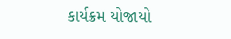કાર્યક્રમ યોજાયો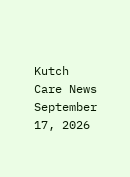Kutch Care News September 17, 2026